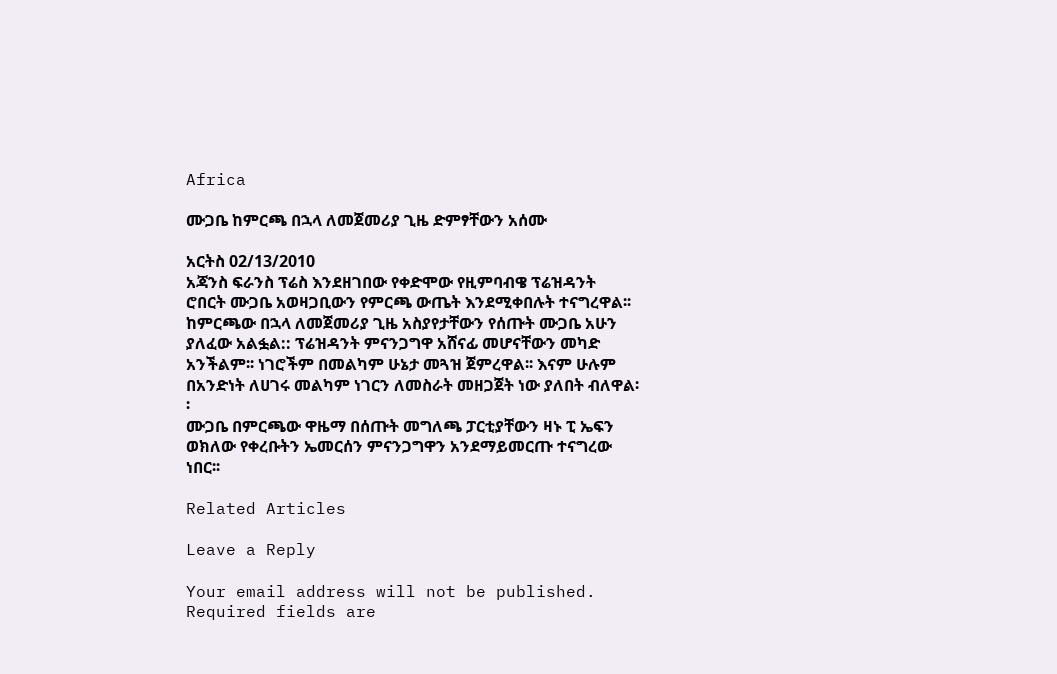Africa

ሙጋቤ ከምርጫ በኋላ ለመጀመሪያ ጊዜ ድምፃቸውን አሰሙ

አርትስ 02/13/2010
አጃንስ ፍራንስ ፕሬስ እንደዘገበው የቀድሞው የዚምባብዌ ፕሬዝዳንት ሮበርት ሙጋቤ አወዛጋቢውን የምርጫ ውጤት እንደሚቀበሉት ተናግረዋል፡፡
ከምርጫው በኋላ ለመጀመሪያ ጊዜ አስያየታቸውን የሰጡት ሙጋቤ አሁን ያለፈው አልፏል:: ፕሬዝዳንት ምናንጋግዋ አሸናፊ መሆናቸውን መካድ አንችልም፡፡ ነገሮችም በመልካም ሁኔታ መጓዝ ጀምረዋል፡፡ እናም ሁሉም በአንድነት ለሀገሩ መልካም ነገርን ለመስራት መዘጋጀት ነው ያለበት ብለዋል፡፡
ሙጋቤ በምርጫው ዋዜማ በሰጡት መግለጫ ፓርቲያቸውን ዛኑ ፒ ኤፍን ወክለው የቀረቡትን ኤመርሰን ምናንጋግዋን አንደማይመርጡ ተናግረው ነበር፡፡

Related Articles

Leave a Reply

Your email address will not be published. Required fields are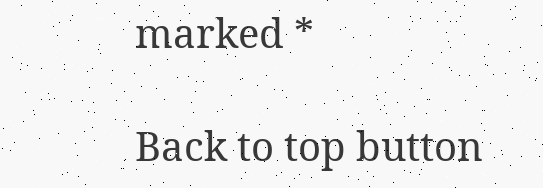marked *

Back to top button